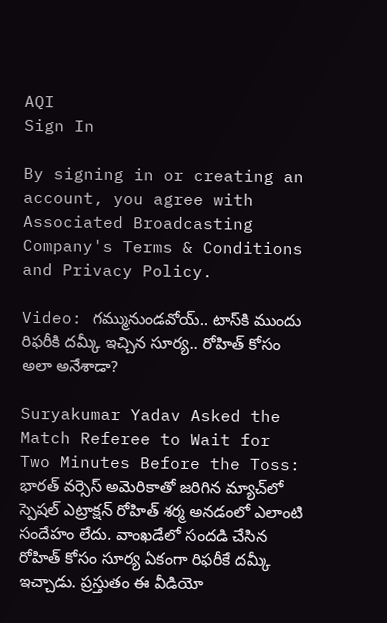AQI
Sign In

By signing in or creating an account, you agree with Associated Broadcasting Company's Terms & Conditions and Privacy Policy.

Video: గమ్మునుండవోయ్.. టాస్‌కి ముందు రిఫరీకి దమ్కీ ఇచ్చిన సూర్య.. రోహిత్ కోసం అలా అనేశాడా?

Suryakumar Yadav Asked the Match Referee to Wait for Two Minutes Before the Toss: భారత్ వర్సెస్ అమెరికాతో జరిగిన మ్యాచ్‌లో స్పెషల్ ఎట్రాక్షన్ రోహిత్ శర్మ అనడంలో ఎలాంటి సందేహం లేదు. వాంఖడేలో సందడి చేసిన రోహిత్ కోసం సూర్య ఏకంగా రిఫరీకే దమ్కీ ఇచ్చాడు. ప్రస్తుతం ఈ వీడియో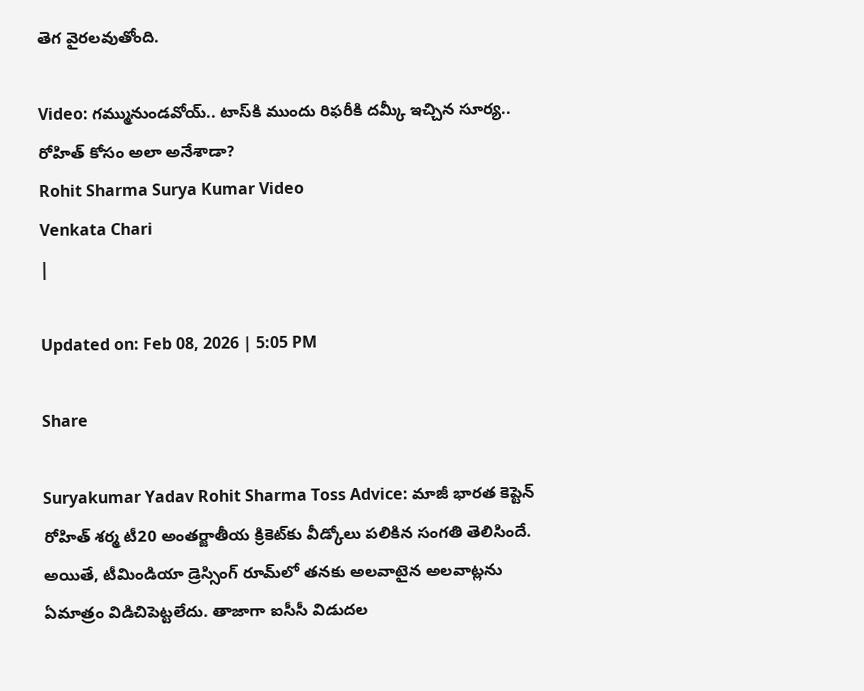తెగ వైరలవుతోంది.

Video: గమ్మునుండవోయ్.. టాస్‌కి ముందు రిఫరీకి దమ్కీ ఇచ్చిన సూర్య.. రోహిత్ కోసం అలా అనేశాడా?
Rohit Sharma Surya Kumar Video
Venkata Chari
|

Updated on: Feb 08, 2026 | 5:05 PM

Share

Suryakumar Yadav Rohit Sharma Toss Advice: మాజీ భారత కెప్టెన్ రోహిత్ శర్మ టీ20 అంతర్జాతీయ క్రికెట్‌కు వీడ్కోలు పలికిన సంగతి తెలిసిందే. అయితే, టీమిండియా డ్రెస్సింగ్ రూమ్‌లో తనకు అలవాటైన అలవాట్లను ఏమాత్రం విడిచిపెట్టలేదు. తాజాగా ఐసీసీ విడుదల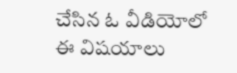చేసిన ఓ వీడియోలో ఈ విషయాలు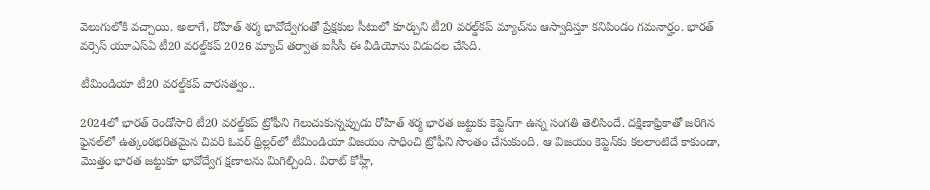వెలుగులోకి వచ్చాయి. అలాగే, రోహిత్ శర్మ భావోద్వేగంతో ప్రేక్షకుల సీటులో కూర్చుని టీ20 వరల్డ్‌కప్ మ్యాచ్‌ను ఆస్వాదిస్తూ కనిపిండం గమనార్హం. భారత్ వర్సెస్ యూఎస్ఏ టీ20 వరల్డ్‌కప్ 2026 మ్యాచ్ తర్వాత ఐసీసీ ఈ వీడియోను విడుదల చేసిది.

టీమిండియా టీ20 వరల్డ్‌కప్ వారసత్వం..

2024లో భారత్ రెండోసారి టీ20 వరల్డ్‌కప్ ట్రోఫీని గెలుచుకున్నప్పుడు రోహిత్ శర్మ భారత జట్టుకు కెప్టెన్‌గా ఉన్న సంగతి తెలిసిందే. దక్షిణాఫ్రికాతో జరిగిన ఫైనల్‌లో ఉత్కంఠభరితమైన చివరి ఓవర్ థ్రిల్లర్‌లో టీమిండియా విజయం సాధించి ట్రోఫీని సొంతం చేసుకుంది. ఆ విజయం కెప్టెన్‌కు కలలాంటిదే కాకుండా, మొత్తం భారత జట్టుకూ భావోద్వేగ క్షణాలను మిగిల్చింది. విరాట్ కోహ్లీ,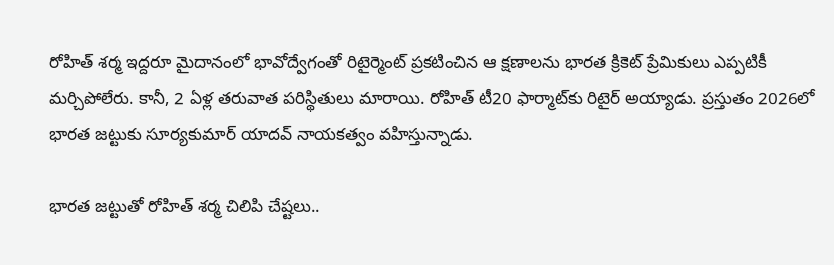రోహిత్ శర్మ ఇద్దరూ మైదానంలో భావోద్వేగంతో రిటైర్మెంట్ ప్రకటించిన ఆ క్షణాలను భారత క్రికెట్ ప్రేమికులు ఎప్పటికీ మర్చిపోలేరు. కానీ, 2 ఏళ్ల తరువాత పరిస్థితులు మారాయి. రోహిత్ టీ20 ఫార్మాట్‌కు రిటైర్ అయ్యాడు. ప్రస్తుతం 2026లో భారత జట్టుకు సూర్యకుమార్ యాదవ్ నాయకత్వం వహిస్తున్నాడు.

భారత జట్టుతో రోహిత్ శర్మ చిలిపి చేష్టలు..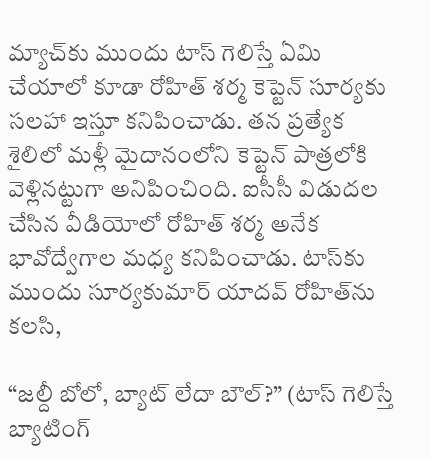మ్యాచ్‌కు ముందు టాస్ గెలిస్తే ఏమి చేయాలో కూడా రోహిత్ శర్మ కెప్టెన్‌ సూర్యకు సలహా ఇస్తూ కనిపించాడు. తన ప్రత్యేక శైలిలో మళ్లీ మైదానంలోని కెప్టెన్ పాత్రలోకి వెళ్లినట్టుగా అనిపించింది. ఐసీసీ విడుదల చేసిన వీడియోలో రోహిత్ శర్మ అనేక భావోద్వేగాల మధ్య కనిపించాడు. టాస్‌కు ముందు సూర్యకుమార్ యాదవ్ రోహిత్‌ను కలసి,

“జల్దీ బోలో, బ్యాట్ లేదా బౌల్?” (టాస్ గెలిస్తే బ్యాటింగ్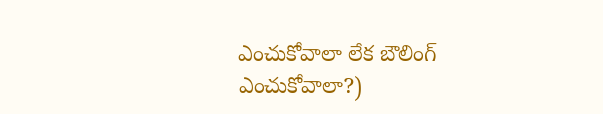ఎంచుకోవాలా లేక బౌలింగ్ ఎంచుకోవాలా?)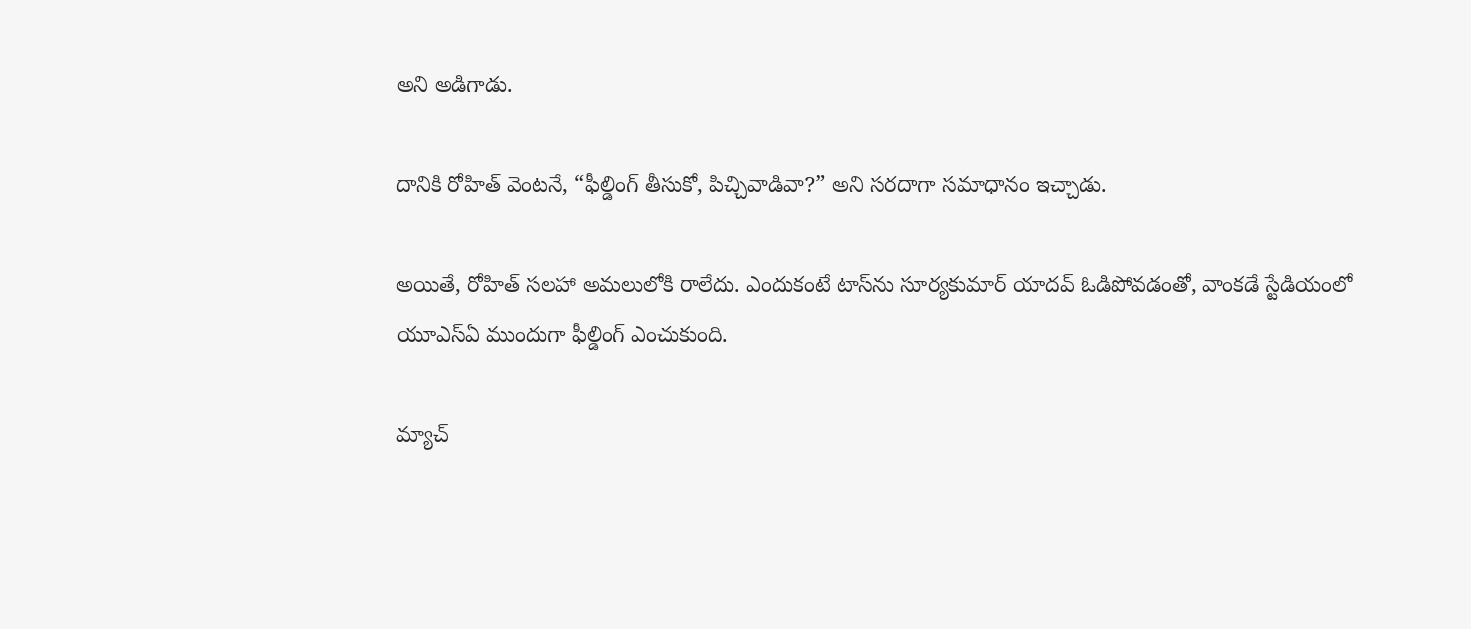అని అడిగాడు.

దానికి రోహిత్ వెంటనే, “ఫీల్డింగ్ తీసుకో, పిచ్చివాడివా?” అని సరదాగా సమాధానం ఇచ్చాడు.

అయితే, రోహిత్ సలహా అమలులోకి రాలేదు. ఎందుకంటే టాస్‌ను సూర్యకుమార్ యాదవ్ ఓడిపోవడంతో, వాంకడే స్టేడియంలో యూఎస్ఏ ముందుగా ఫీల్డింగ్ ఎంచుకుంది.

మ్యాచ్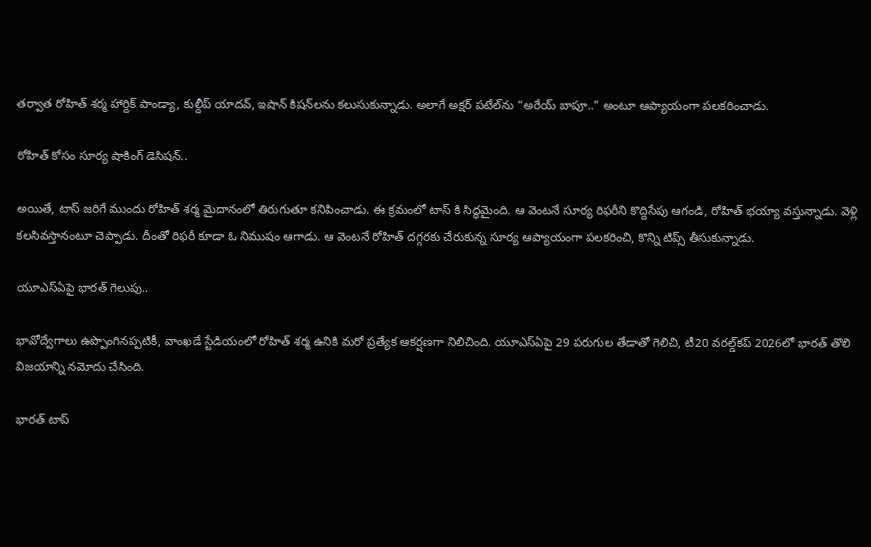తర్వాత రోహిత్ శర్మ హార్దిక్ పాండ్యా, కుల్దీప్ యాదవ్, ఇషాన్ కిషన్‌లను కలుసుకున్నాడు. అలాగే అక్షర్ పటేల్‌ను “అరేయ్ బాపూ..” అంటూ ఆప్యాయంగా పలకరించాడు.

రోహిత్ కోసం సూర్య షాకింగ్ డెసిషన్..

అయితే, టాస్ జరిగే ముందు రోహిత్ శర్మ మైదానంలో తిరుగుతూ కనిపించాడు. ఈ క్రమంలో టాస్ కి సిద్ధమైంది. ఆ వెంటనే సూర్య రిఫరీని కొద్దిసేపు ఆగండి, రోహిత్ భయ్యా వస్తున్నాడు. వెళ్లి కలసివస్తానంటూ చెప్పాడు. దీంతో రిఫరీ కూడా ఓ నిముషం ఆగాడు. ఆ వెంటనే రోహిత్ దగ్గరకు చేరుకున్న సూర్య ఆప్యాయంగా పలకరించి, కొన్ని టిప్స్ తీసుకున్నాడు.

యూఎస్ఏపై భారత్ గెలుపు..

భావోద్వేగాలు ఉప్పొంగినప్పటికీ, వాంఖడే స్టేడియంలో రోహిత్ శర్మ ఉనికి మరో ప్రత్యేక ఆకర్షణగా నిలిచింది. యూఎస్ఏపై 29 పరుగుల తేడాతో గెలిచి, టీ20 వరల్డ్‌కప్ 2026లో భారత్ తొలి విజయాన్ని నమోదు చేసింది.

భారత్ టాప్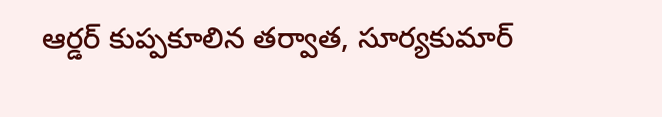ఆర్డర్ కుప్పకూలిన తర్వాత, సూర్యకుమార్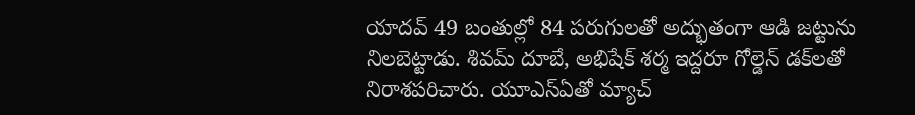యాదవ్ 49 బంతుల్లో 84 పరుగులతో అద్భుతంగా ఆడి జట్టును నిలబెట్టాడు. శివమ్ దూబే, అభిషేక్ శర్మ ఇద్దరూ గోల్డెన్ డక్‌లతో నిరాశపరిచారు. యూఎస్ఏతో మ్యాచ్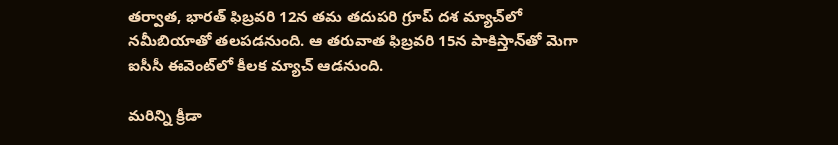తర్వాత, భారత్ ఫిబ్రవరి 12న తమ తదుపరి గ్రూప్ దశ మ్యాచ్‌లో నమీబియాతో తలపడనుంది. ఆ తరువాత ఫిబ్రవరి 15న పాకిస్తాన్‌తో మెగా ఐసీసీ ఈవెంట్‌లో కీలక మ్యాచ్ ఆడనుంది.

మరిన్ని క్రీడా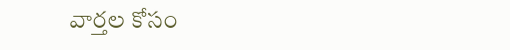వార్తల కోసం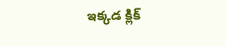ఇక్కడ క్లిక్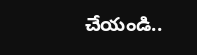చేయండి..